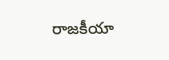రాజకీయా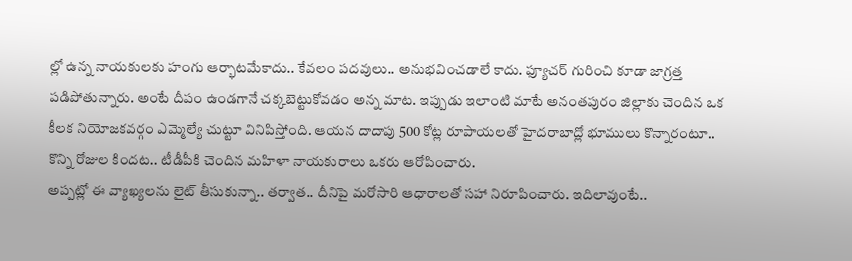ల్లో ఉన్న నాయకులకు హంగు ఆర్భాటమేకాదు.. కేవలం పదవులు.. అనుభవించడాలే కాదు. ఫ్యూచర్ గురించి కూడా జాగ్రత్త పడిపోతున్నారు. అంటే దీపం ఉండగానే చక్కబెట్టుకోవడం అన్న మాట. ఇప్పుడు ఇలాంటి మాటే అనంతపురం జిల్లాకు చెందిన ఒక కీలక నియోజకవర్గం ఎమ్మెల్యే చుట్టూ వినిపిస్తోంది. ఆయన దాదాపు 500 కోట్ల రూపాయలతో హైదరాబాద్లో భూములు కొన్నారంటూ.. కొన్ని రోజుల కిందట.. టీడీపీకి చెందిన మహిళా నాయకురాలు ఒకరు ఆరోపించారు.
అప్పట్లో ఈ వ్యాఖ్యలను లైట్ తీసుకున్నా.. తర్వాత.. దీనిపై మరోసారి ఆధారాలతో సహా నిరూపించారు. ఇదిలావుంటే..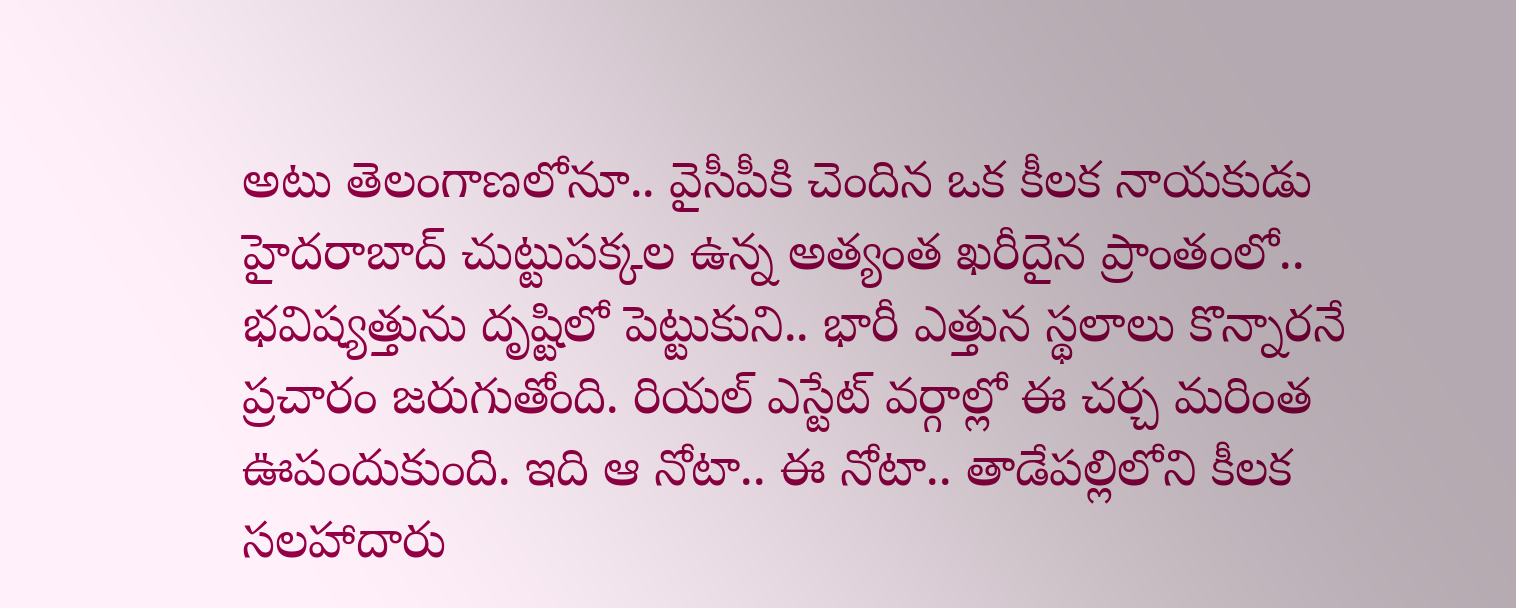అటు తెలంగాణలోనూ.. వైసీపీకి చెందిన ఒక కీలక నాయకుడు హైదరాబాద్ చుట్టుపక్కల ఉన్న అత్యంత ఖరీదైన ప్రాంతంలో.. భవిష్యత్తును దృష్టిలో పెట్టుకుని.. భారీ ఎత్తున స్థలాలు కొన్నారనే ప్రచారం జరుగుతోంది. రియల్ ఎస్టేట్ వర్గాల్లో ఈ చర్చ మరింత ఊపందుకుంది. ఇది ఆ నోటా.. ఈ నోటా.. తాడేపల్లిలోని కీలక సలహాదారు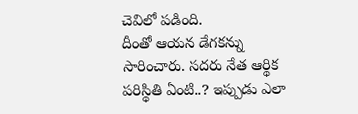చెవిలో పడింది.
దీంతో ఆయన డేగకన్ను సారించారు. సదరు నేత ఆర్థిక పరిస్థితి ఏంటి..? ఇప్పుడు ఎలా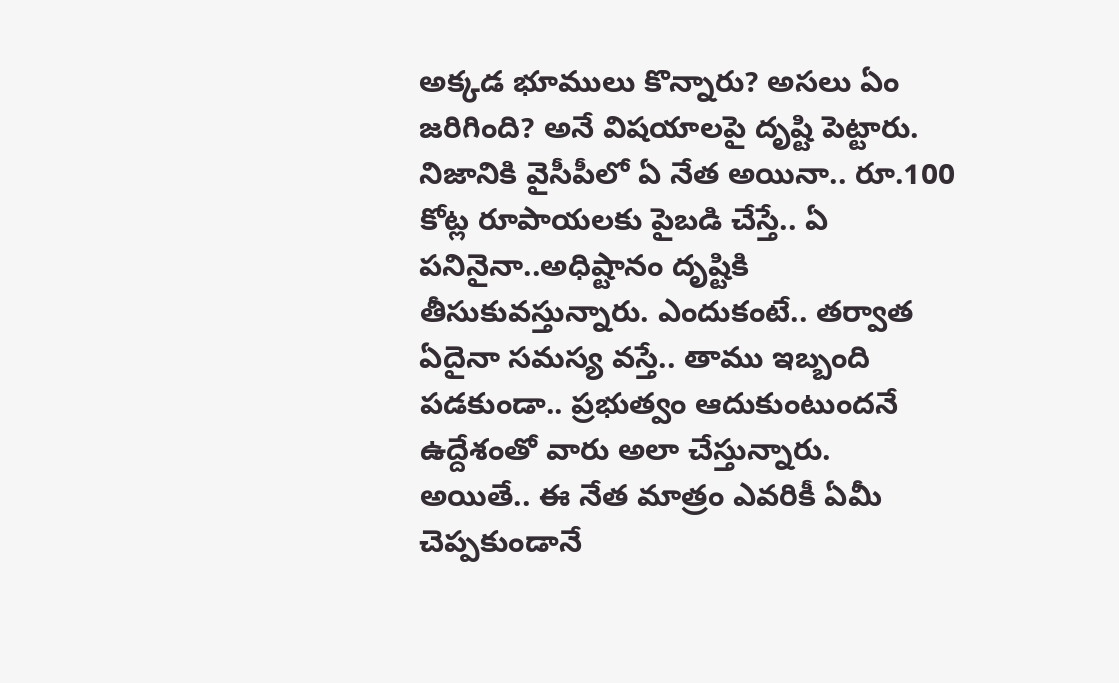అక్కడ భూములు కొన్నారు? అసలు ఏం జరిగింది? అనే విషయాలపై దృష్టి పెట్టారు. నిజానికి వైసీపీలో ఏ నేత అయినా.. రూ.100 కోట్ల రూపాయలకు పైబడి చేస్తే.. ఏ పనినైనా..అధిష్టానం దృష్టికి తీసుకువస్తున్నారు. ఎందుకంటే.. తర్వాత ఏదైనా సమస్య వస్తే.. తాము ఇబ్బంది పడకుండా.. ప్రభుత్వం ఆదుకుంటుందనే ఉద్దేశంతో వారు అలా చేస్తున్నారు.
అయితే.. ఈ నేత మాత్రం ఎవరికీ ఏమీ చెప్పకుండానే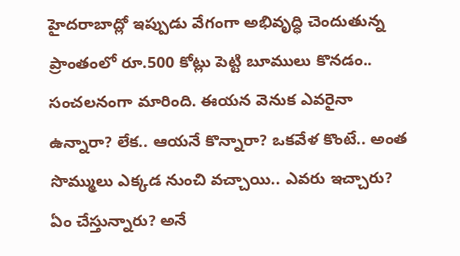హైదరాబాద్లో ఇప్పుడు వేగంగా అభివృద్ధి చెందుతున్న ప్రాంతంలో రూ.500 కోట్లు పెట్టి బూములు కొనడం.. సంచలనంగా మారింది. ఈయన వెనుక ఎవరైనా ఉన్నారా? లేక.. ఆయనే కొన్నారా? ఒకవేళ కొంటే.. అంత సొమ్ములు ఎక్కడ నుంచి వచ్చాయి.. ఎవరు ఇచ్చారు? ఏం చేస్తున్నారు? అనే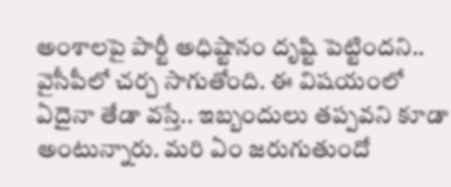అంశాలపై పార్టీ అధిష్టానం దృష్టి పెట్టిందని.. వైసీపీలో చర్చ సాగుతోంది. ఈ విషయంలో ఏదైనా తేడా వస్తే.. ఇబ్బందులు తప్పవని కూడా అంటున్నారు. మరి ఏం జరుగుతుందో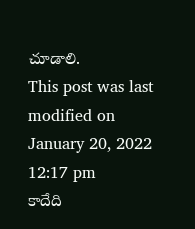చూడాలి.
This post was last modified on January 20, 2022 12:17 pm
కాదేది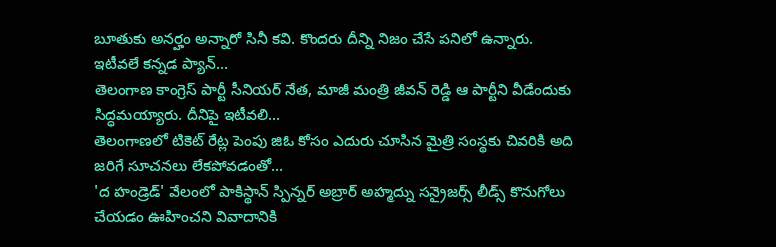బూతుకు అనర్హం అన్నారో సినీ కవి. కొందరు దీన్ని నిజం చేసే పనిలో ఉన్నారు. ఇటీవలే కన్నడ ప్యాన్…
తెలంగాణ కాంగ్రెస్ పార్టీ సీనియర్ నేత, మాజీ మంత్రి జీవన్ రెడ్డి ఆ పార్టీని వీడేందుకు సిద్ధమయ్యారు. దీనిపై ఇటీవలి…
తెలంగాణలో టికెట్ రేట్ల పెంపు జిఓ కోసం ఎదురు చూసిన మైత్రి సంస్థకు చివరికి అది జరిగే సూచనలు లేకపోవడంతో…
'ద హండ్రెడ్' వేలంలో పాకిస్థాన్ స్పిన్నర్ అబ్రార్ అహ్మద్ను సన్రైజర్స్ లీడ్స్ కొనుగోలు చేయడం ఊహించని వివాదానికి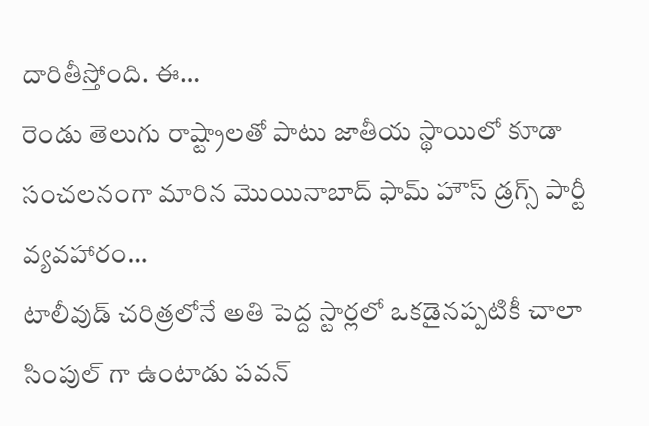దారితీస్తోంది. ఈ…
రెండు తెలుగు రాష్ట్రాలతో పాటు జాతీయ స్థాయిలో కూడా సంచలనంగా మారిన మొయినాబాద్ ఫామ్ హౌస్ డ్రగ్స్ పార్టీ వ్యవహారం…
టాలీవుడ్ చరిత్రలోనే అతి పెద్ద స్టార్లలో ఒకడైనప్పటికీ చాలా సింపుల్ గా ఉంటాడు పవన్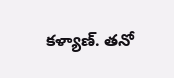కళ్యాణ్. తనో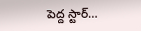పెద్ద స్టార్…